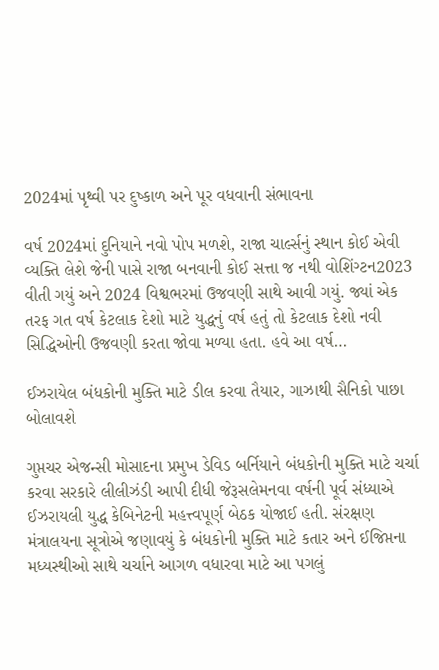2024માં પૃથ્વી પર દુષ્કાળ અને પૂર વધવાની સંભાવના

વર્ષ 2024માં દુનિયાને નવો પોપ મળશે, રાજા ચાર્લ્સનું સ્થાન કોઈ એવી વ્યક્તિ લેશે જેની પાસે રાજા બનવાની કોઈ સત્તા જ નથી વોશિંગ્ટન2023 વીતી ગયું અને 2024 વિશ્વભરમાં ઉજવણી સાથે આવી ગયું. જ્યાં એક તરફ ગત વર્ષ કેટલાક દેશો માટે યુદ્ધનું વર્ષ હતું તો કેટલાક દેશો નવી સિદ્ધિઓની ઉજવણી કરતા જોવા મળ્યા હતા. હવે આ વર્ષ…

ઈઝરાયેલ બંધકોની મુક્તિ માટે ડીલ કરવા તૈયાર, ગાઝાથી સૈનિકો પાછા બોલાવશે

ગુપ્તચર એજન્સી મોસાદના પ્રમુખ ડેવિડ બર્નિયાને બંધકોની મુક્તિ માટે ચર્ચા કરવા સરકારે લીલીઝંડી આપી દીધી જેરૂસલેમનવા વર્ષની પૂર્વ સંધ્યાએ ઈઝરાયલી યુદ્ધ કેબિનેટની મહત્ત્વપૂર્ણ બેઠક યોજાઈ હતી. સંરક્ષણ મંત્રાલયના સૂત્રોએ જણાવયું કે બંધકોની મુક્તિ માટે કતાર અને ઈજિપ્તના મધ્યસ્થીઓ સાથે ચર્ચાને આગળ વધારવા માટે આ પગલું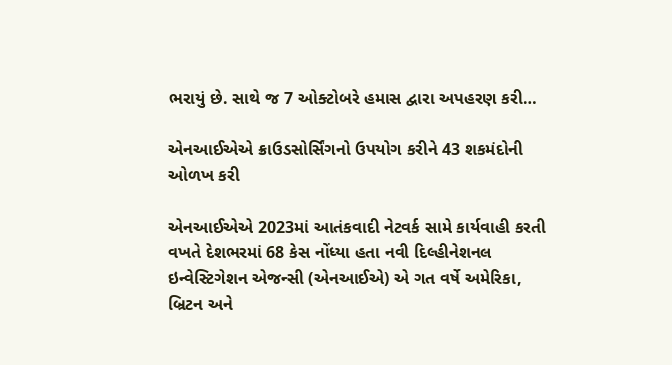ભરાયું છે. સાથે જ 7 ઓક્ટોબરે હમાસ દ્વારા અપહરણ કરી…

એનઆઈએએ ક્રાઉડસોર્સિંગનો ઉપયોગ કરીને 43 શકમંદોની ઓળખ કરી

એનઆઈએએ 2023માં આતંકવાદી નેટવર્ક સામે કાર્યવાહી કરતી વખતે દેશભરમાં 68 કેસ નોંધ્યા હતા નવી દિલ્હીનેશનલ ઇન્વેસ્ટિગેશન એજન્સી (એનઆઈએ) એ ગત વર્ષે અમેરિકા, બ્રિટન અને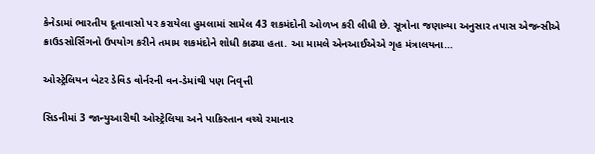કેનેડામાં ભારતીય દૂતાવાસો પર કરાયેલા હુમલામાં સામેલ 43 શકમંદોની ઓળખ કરી લીધી છે. સૂત્રોના જણાવ્યા અનુસાર તપાસ એજન્સીએ ક્રાઉડસોર્સિંગનો ઉપયોગ કરીને તમામ શકમંદોને શોધી કાઢ્યા હતા. આ મામલે એનઆઈએએ ગૃહ મંત્રાલયના…

ઓસ્ટ્રેલિયન બેટર ડેવિડ વોર્નરની વન-ડેમાંથી પણ નિવૃત્તી

સિડનીમાં 3 જાન્યુઆરીથી ઓસ્ટ્રેલિયા અને પાકિસ્તાન વચ્ચે રમાનાર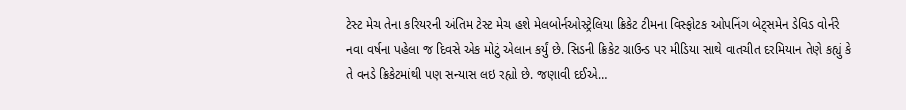ટેસ્ટ મેચ તેના કરિયરની અંતિમ ટેસ્ટ મેચ હશે મેલબોર્નઓસ્ટ્રેલિયા ક્રિકેટ ટીમના વિસ્ફોટક ઓપનિંગ બેટ્સમેન ડેવિડ વોર્નરે નવા વર્ષના પહેલા જ દિવસે એક મોટું એલાન કર્યું છે. સિડની ક્રિકેટ ગ્રાઉન્ડ પર મીડિયા સાથે વાતચીત દરમિયાન તેણે કહ્યું કે તે વનડે ક્રિકેટમાંથી પણ સન્યાસ લઇ રહ્યો છે. જણાવી દઈએ…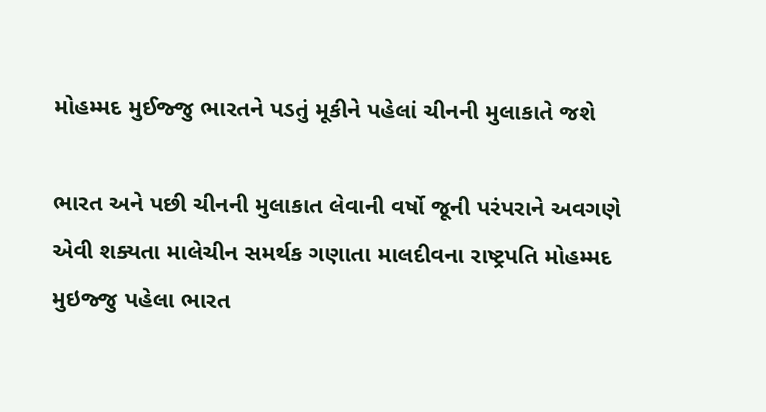મોહમ્મદ મુઈજ્જુ ભારતને પડતું મૂકીને પહેલાં ચીનની મુલાકાતે જશે

ભારત અને પછી ચીનની મુલાકાત લેવાની વર્ષો જૂની પરંપરાને અવગણે એવી શક્યતા માલેચીન સમર્થક ગણાતા માલદીવના રાષ્ટ્રપતિ મોહમ્મદ મુઇજ્જુ પહેલા ભારત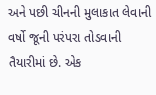અને પછી ચીનની મુલાકાત લેવાની વર્ષો જૂની પરંપરા તોડવાની તૈયારીમાં છે. એક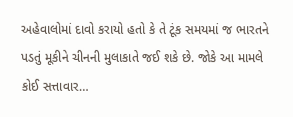અહેવાલોમાં દાવો કરાયો હતો કે તે ટૂંક સમયમાં જ ભારતને પડતું મૂકીને ચીનની મુલાકાતે જઈ શકે છે. જોકે આ મામલે કોઈ સત્તાવાર…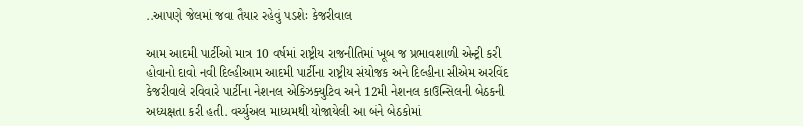..આપણે જેલમાં જવા તૈયાર રહેવું પડશેઃ કેજરીવાલ

આમ આદમી પાર્ટીઓ માત્ર 10 વર્ષમાં રાષ્ટ્રીય રાજનીતિમાં ખૂબ જ પ્રભાવશાળી એન્ટ્રી કરી હોવાનો દાવો નવી દિલ્હીઆમ આદમી પાર્ટીના રાષ્ટ્રીય સંયોજક અને દિલ્હીના સીએમ અરવિંદ કેજરીવાલે રવિવારે પાર્ટીના નેશનલ એક્ઝિક્યુટિવ અને 12મી નેશનલ કાઉન્સિલની બેઠકની અધ્યક્ષતા કરી હતી. વર્ચ્યુઅલ માધ્યમથી યોજાયેલી આ બંને બેઠકોમાં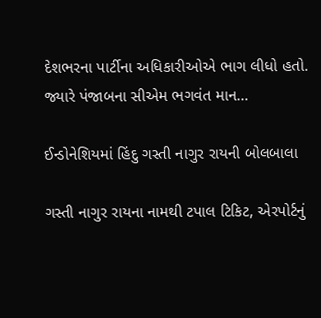દેશભરના પાર્ટીના અધિકારીઓએ ભાગ લીધો હતો. જ્યારે પંજાબના સીએમ ભગવંત માન…

ઈન્ડોનેશિયમાં હિંદુ ગસ્તી નાગુર રાયની બોલબાલા

ગસ્તી નાગુર રાયના નામથી ટપાલ ટિકિટ, એરપોર્ટનું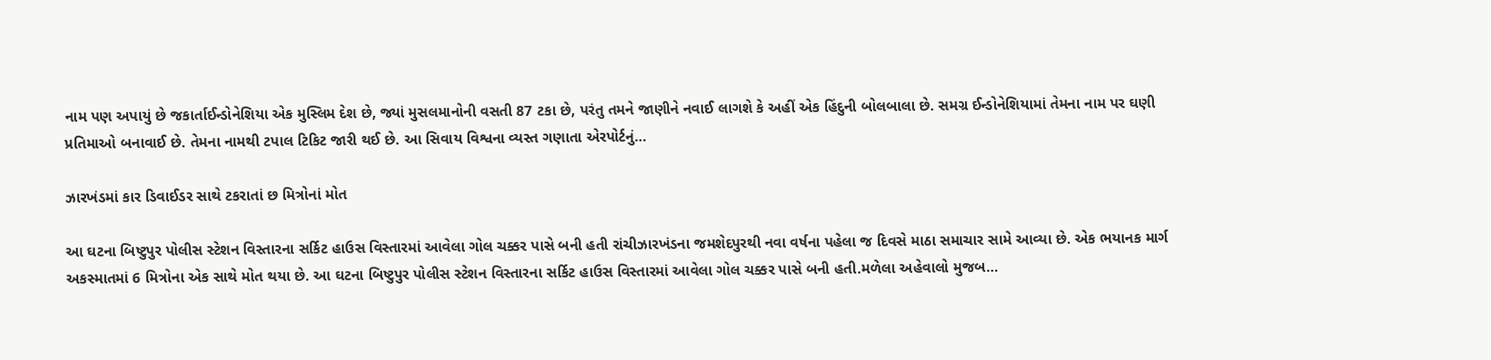નામ પણ અપાયું છે જકાર્તાઈન્ડોનેશિયા એક મુસ્લિમ દેશ છે, જ્યાં મુસલમાનોની વસતી 87 ટકા છે, પરંતુ તમને જાણીને નવાઈ લાગશે કે અહીં એક હિંદુની બોલબાલા છે. સમગ્ર ઈન્ડોનેશિયામાં તેમના નામ પર ઘણી પ્રતિમાઓ બનાવાઈ છે. તેમના નામથી ટપાલ ટિકિટ જારી થઈ છે. આ સિવાય વિશ્વના વ્યસ્ત ગણાતા એરપોર્ટનું…

ઝારખંડમાં કાર ડિવાઈડર સાથે ટકરાતાં છ મિત્રોનાં મોત

આ ઘટના બિષ્ટુપુર પોલીસ સ્ટેશન વિસ્તારના સર્કિટ હાઉસ વિસ્તારમાં આવેલા ગોલ ચક્કર પાસે બની હતી રાંચીઝારખંડના જમશેદપુરથી નવા વર્ષના પહેલા જ દિવસે માઠા સમાચાર સામે આવ્યા છે. એક ભયાનક માર્ગ અકસ્માતમાં 6 મિત્રોના એક સાથે મોત થયા છે. આ ઘટના બિષ્ટુપુર પોલીસ સ્ટેશન વિસ્તારના સર્કિટ હાઉસ વિસ્તારમાં આવેલા ગોલ ચક્કર પાસે બની હતી.મળેલા અહેવાલો મુજબ…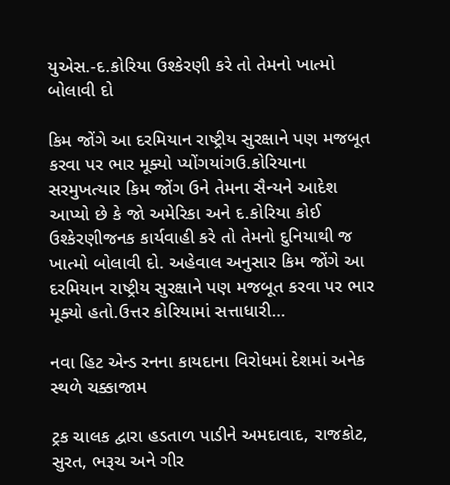યુએસ.-દ.કોરિયા ઉશ્કેરણી કરે તો તેમનો ખાત્મો બોલાવી દો

કિમ જોંગે આ દરમિયાન રાષ્ટ્રીય સુરક્ષાને પણ મજબૂત કરવા પર ભાર મૂક્યો પ્યોંગયાંગઉ.કોરિયાના સરમુખત્યાર કિમ જોંગ ઉને તેમના સૈન્યને આદેશ આપ્યો છે કે જો અમેરિકા અને દ.કોરિયા કોઈ ઉશ્કેરણીજનક કાર્યવાહી કરે તો તેમનો દુનિયાથી જ ખાત્મો બોલાવી દો. અહેવાલ અનુસાર કિમ જોંગે આ દરમિયાન રાષ્ટ્રીય સુરક્ષાને પણ મજબૂત કરવા પર ભાર મૂક્યો હતો.ઉત્તર કોરિયામાં સત્તાધારી…

નવા હિટ એન્ડ રનના કાયદાના વિરોધમાં દેશમાં અનેક સ્થળે ચક્કાજામ

ટ્રક ચાલક દ્વારા હડતાળ પાડીને અમદાવાદ, રાજકોટ, સુરત, ભરૂચ અને ગીર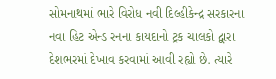સોમનાથમાં ભારે વિરોધ નવી દિલ્હીકેન્દ્ર સરકારના નવા હિટ એન્ડ રનના કાયદાનો ટ્રક ચાલકો દ્વારા દેશભરમાં દેખાવ કરવામાં આવી રહ્યો છે. ત્યારે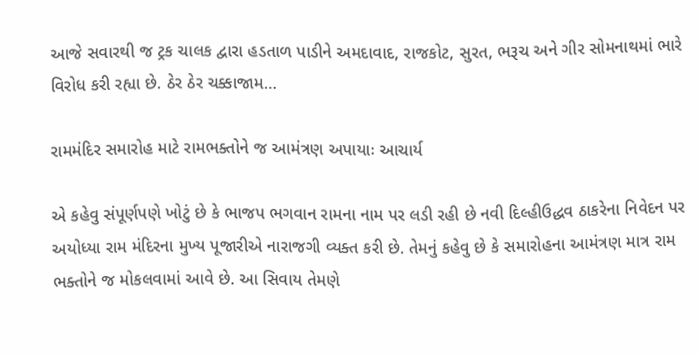આજે સવારથી જ ટ્રક ચાલક દ્વારા હડતાળ પાડીને અમદાવાદ, રાજકોટ, સુરત, ભરૂચ અને ગીર સોમનાથમાં ભારે વિરોધ કરી રહ્યા છે. ઠેર ઠેર ચક્કાજામ…

રામમંદિર સમારોહ માટે રામભક્તોને જ આમંત્રણ અપાયાઃ આચાર્ય

એ કહેવુ સંપૂર્ણપણે ખોટું છે કે ભાજપ ભગવાન રામના નામ પર લડી રહી છે નવી દિલ્હીઉદ્ધવ ઠાકરેના નિવેદન પર અયોધ્યા રામ મંદિરના મુખ્ય પૂજારીએ નારાજગી વ્યક્ત કરી છે. તેમનું કહેવુ છે કે સમારોહના આમંત્રણ માત્ર રામ ભક્તોને જ મોકલવામાં આવે છે. આ સિવાય તેમણે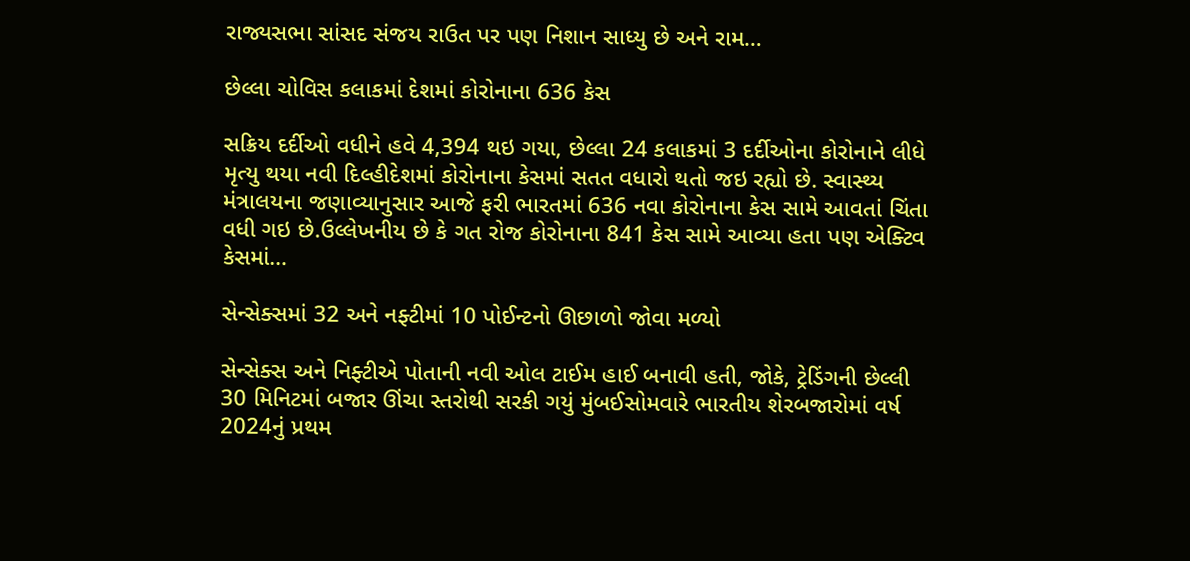રાજ્યસભા સાંસદ સંજય રાઉત પર પણ નિશાન સાધ્યુ છે અને રામ…

છેલ્લા ચોવિસ કલાકમાં દેશમાં કોરોનાના 636 કેસ

સક્રિય દર્દીઓ વધીને હવે 4,394 થઇ ગયા, છેલ્લા 24 કલાકમાં 3 દર્દીઓના કોરોનાને લીધે મૃત્યુ થયા નવી દિલ્હીદેશમાં કોરોનાના કેસમાં સતત વધારો થતો જઇ રહ્યો છે. સ્વાસ્થ્ય મંત્રાલયના જણાવ્યાનુસાર આજે ફરી ભારતમાં 636 નવા કોરોનાના કેસ સામે આવતાં ચિંતા વધી ગઇ છે.ઉલ્લેખનીય છે કે ગત રોજ કોરોનાના 841 કેસ સામે આવ્યા હતા પણ એક્ટિવ કેસમાં…

સેન્સેક્સમાં 32 અને નફ્ટીમાં 10 પોઈન્ટનો ઊછાળો જોવા મળ્યો

સેન્સેક્સ અને નિફ્ટીએ પોતાની નવી ઓલ ટાઈમ હાઈ બનાવી હતી, જોકે, ટ્રેડિંગની છેલ્લી 30 મિનિટમાં બજાર ઊંચા સ્તરોથી સરકી ગયું મુંબઈસોમવારે ભારતીય શેરબજારોમાં વર્ષ 2024નું પ્રથમ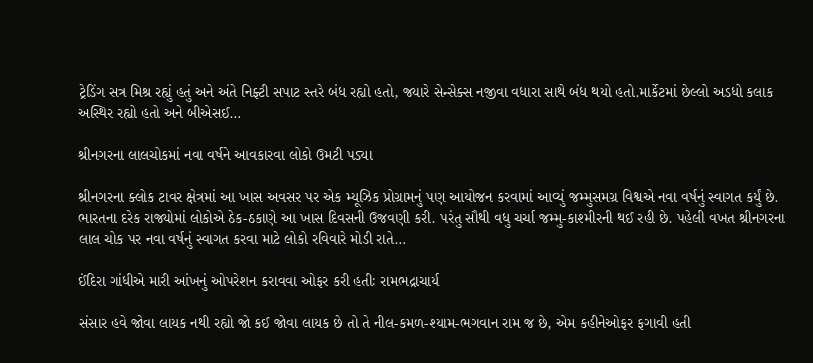ટ્રેડિંગ સત્ર મિશ્ર રહ્યું હતું અને અંતે નિફ્ટી સપાટ સ્તરે બંધ રહ્યો હતો, જ્યારે સેન્સેક્સ નજીવા વધારા સાથે બંધ થયો હતો.માર્કેટમાં છેલ્લો અડધો કલાક અસ્થિર રહ્યો હતો અને બીએસઈ…

શ્રીનગરના લાલચોકમાં નવા વર્ષને આવકારવા લોકો ઉમટી પડ્યા

શ્રીનગરના ક્લોક ટાવર ક્ષેત્રમાં આ ખાસ અવસર પર એક મ્યૂઝિક પ્રોગ્રામનું પણ આયોજન કરવામાં આવ્યું જમ્મુસમગ્ર વિશ્વએ નવા વર્ષનું સ્વાગત કર્યું છે. ભારતના દરેક રાજ્યોમાં લોકોએ ઠેક-ઠકાણે આ ખાસ દિવસની ઉજવણી કરી. પરંતુ સૌથી વધુ ચર્ચા જમ્મુ-કાશ્મીરની થઈ રહી છે. પહેલી વખત શ્રીનગરના લાલ ચોક પર નવા વર્ષનું સ્વાગત કરવા માટે લોકો રવિવારે મોડી રાતે…

ઈંદિરા ગાંધીએ મારી આંખનું ઓપરેશન કરાવવા ઓફર કરી હતીઃ રામભદ્રાચાર્ય

સંસાર હવે જોવા લાયક નથી રહ્યો જો કઈ જોવા લાયક છે તો તે નીલ-કમળ-શ્યામ-ભગવાન રામ જ છે, એમ કહીનેઓફર ફગાવી હતી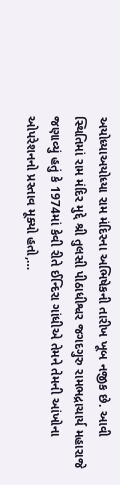અયોધ્યાઅયોધ્યા રામ મંદિરના અભિષેકની તારીખ ખૂબ નજીક છે. આવી સ્થિતિમાં રામ મંદિર મુદ્દે શ્રી તુલસી પીઠાધીશ્વર જગદગુરુ રામભદ્રાચાર્ય મહારાજે જણાવ્યું હતું કે 1974માં કેવી રીતે ઈન્દિરા ગાંધીએ તેમને તેમની આંખોના ઓપરેશનનો પ્રસ્તાવ મૂક્યો હતો,…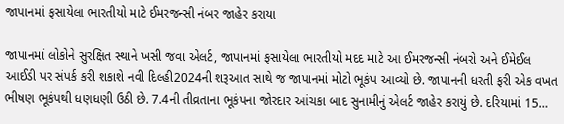જાપાનમાં ફસાયેલા ભારતીયો માટે ઈમરજન્સી નંબર જાહેર કરાયા

જાપાનમાં લોકોને સુરક્ષિત સ્થાને ખસી જવા એલર્ટ, જાપાનમાં ફસાયેલા ભારતીયો મદદ માટે આ ઈમરજન્સી નંબરો અને ઈમેઈલ આઈડી પર સંપર્ક કરી શકાશે નવી દિલ્હી2024ની શરૂઆત સાથે જ જાપાનમાં મોટો ભૂકંપ આવ્યો છે. જાપાનની ધરતી ફરી એક વખત ભીષણ ભૂકંપથી ધણધણી ઉઠી છે. 7.4ની તીવ્રતાના ભૂકંપના જોરદાર આંચકા બાદ સુનામીનું એલર્ટ જાહેર કરાયું છે. દરિયામાં 15…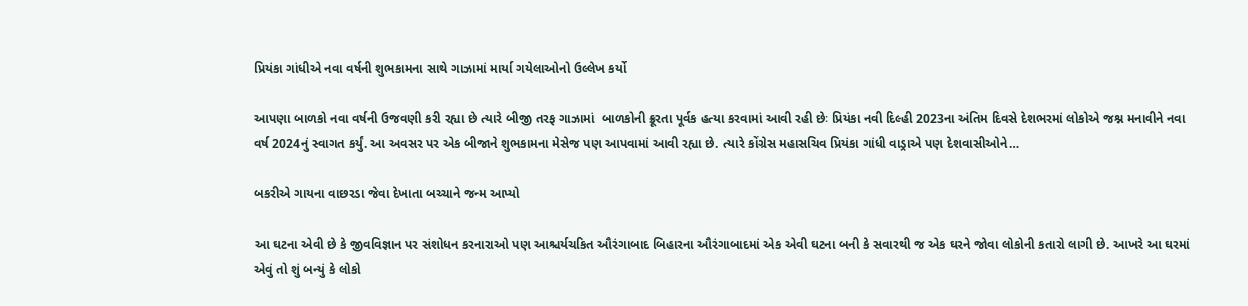પ્રિયંકા ગાંધીએ નવા વર્ષની શુભકામના સાથે ગાઝામાં માર્યા ગયેલાઓનો ઉલ્લેખ કર્યો

આપણા બાળકો નવા વર્ષની ઉજવણી કરી રહ્યા છે ત્યારે બીજી તરફ ગાઝામાં  બાળકોની ક્રૂરતા પૂર્વક હત્યા કરવામાં આવી રહી છેઃ પ્રિયંકા નવી દિલ્હી 2023ના અંતિમ દિવસે દેશભરમાં લોકોએ જશ્ન મનાવીને નવા વર્ષ 2024નું સ્વાગત કર્યું. આ અવસર પર એક બીજાને શુભકામના મેસેજ પણ આપવામાં આવી રહ્યા છે. ત્યારે કોંગ્રેસ મહાસચિવ પ્રિયંકા ગાંધી વાડ્રાએ પણ દેશવાસીઓને…

બકરીએ ગાયના વાછરડા જેવા દેખાતા બચ્ચાને જન્મ આપ્યો

આ ઘટના એવી છે કે જીવવિજ્ઞાન પર સંશોધન કરનારાઓ પણ આશ્ચર્યચકિત ઔરંગાબાદ બિહારના ઔરંગાબાદમાં એક એવી ઘટના બની કે સવારથી જ એક ઘરને જોવા લોકોની કતારો લાગી છે. આખરે આ ઘરમાં એવું તો શું બન્યું કે લોકો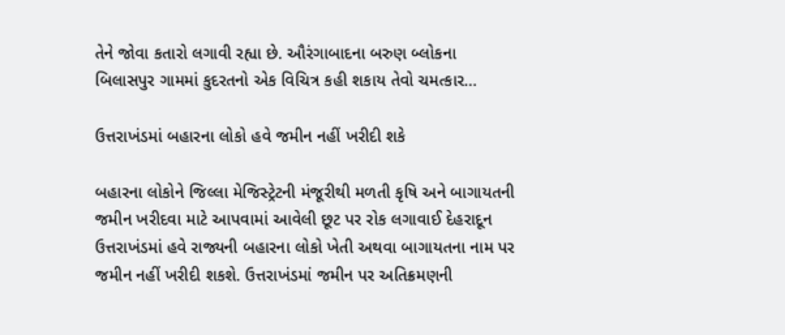તેને જોવા કતારો લગાવી રહ્યા છે. ઔરંગાબાદના બરુણ બ્લોકના બિલાસપુર ગામમાં કુદરતનો એક વિચિત્ર કહી શકાય તેવો ચમત્કાર…

ઉત્તરાખંડમાં બહારના લોકો હવે જમીન નહીં ખરીદી શકે

બહારના લોકોને જિલ્લા મેજિસ્ટ્રેટની મંજૂરીથી મળતી કૃષિ અને બાગાયતની જમીન ખરીદવા માટે આપવામાં આવેલી છૂટ પર રોક લગાવાઈ દેહરાદૂન ઉત્તરાખંડમાં હવે રાજ્યની બહારના લોકો ખેતી અથવા બાગાયતના નામ પર જમીન નહીં ખરીદી શકશે. ઉત્તરાખંડમાં જમીન પર અતિક્રમણની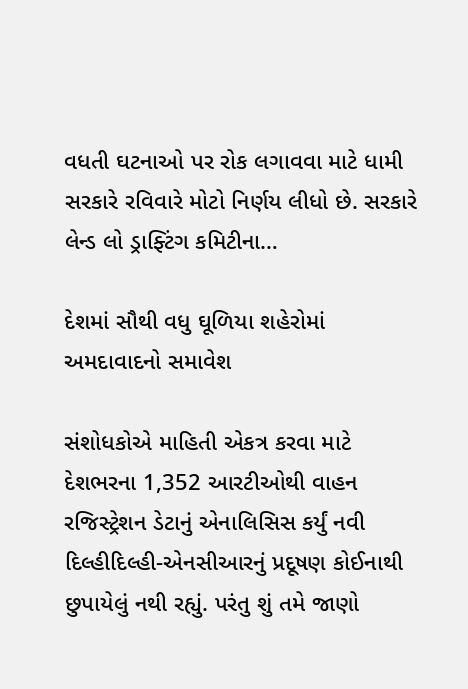વધતી ઘટનાઓ પર રોક લગાવવા માટે ધામી સરકારે રવિવારે મોટો નિર્ણય લીધો છે. સરકારે લેન્ડ લો ડ્રાફ્ટિંગ કમિટીના…

દેશમાં સૌથી વધુ ઘૂળિયા શહેરોમાં અમદાવાદનો સમાવેશ

સંશોધકોએ માહિતી એકત્ર કરવા માટે દેશભરના 1,352 આરટીઓથી વાહન રજિસ્ટ્રેશન ડેટાનું એનાલિસિસ કર્યું નવી દિલ્હીદિલ્હી-એનસીઆરનું પ્રદૂષણ કોઈનાથી છુપાયેલું નથી રહ્યું. પરંતુ શું તમે જાણો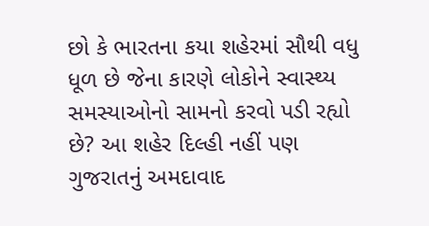છો કે ભારતના કયા શહેરમાં સૌથી વધુ ધૂળ છે જેના કારણે લોકોને સ્વાસ્થ્ય સમસ્યાઓનો સામનો કરવો પડી રહ્યો છે? આ શહેર દિલ્હી નહીં પણ ગુજરાતનું અમદાવાદ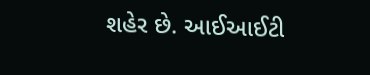શહેર છે. આઈઆઈટી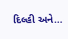દિલ્હી અને…